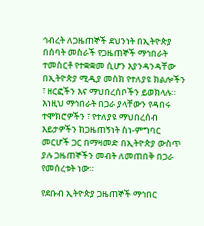ኅብረት ለጋዜጠኞች ደህንነት በኢትዮጵያ በሰባት መስራች የጋዜጠኞች ማኅበራት ተመስርቶ የተቋቋመ ሲሆን እያንዳንዳቸው በኢትዮጵያ ሚዲያ መስክ የተለያዩ ክልሎችን ፣ ዘርፎችን እና ማህበረሰቦችን ይወክላሉ። እነዚህ ማኅበራት በጋራ ያላቸውን የዳበሩ ተሞክሮዎችን ፣ የተለያዩ ማህበረሰብ እይታዎችን ከጋዜጠኝነት ስነ-ምግባር መርሆች ጋር በማዛመድ በኢትዮጵያ ውስጥ ያሉ ጋዜጠኞችን መብት ለመጠበቅ በጋራ የመሰረቱት ነው።

የደቡብ ኢትዮጵያ ጋዜጠኞች ማኅበር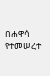በሐዋሳ የተመሠረተ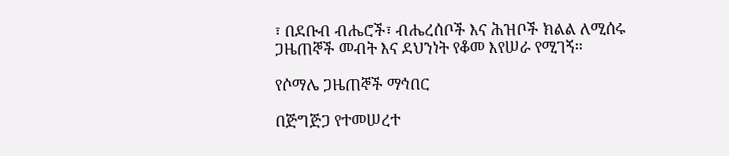፣ በደቡብ ብሔሮች፣ ብሔረሰቦች እና ሕዝቦች ክልል ለሚሰሩ ጋዜጠኞች መብት እና ደህንነት የቆመ እየሠራ የሚገኝ።

የሶማሌ ጋዜጠኞች ማኅበር

በጅግጅጋ የተመሠረተ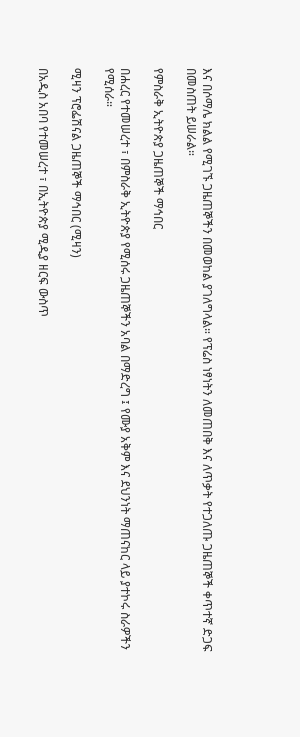እና በሶማሌ ክልል የሚገኙ ጋዜጠኞችን በመወከል ያገለግላል። የፕሬስ ነፃነትን ለመጠበቅ እና ለጥቃት የተጋለጡ ጋዜጠኞች ቀጥተኛ ድጋፍ በመስጠት ይሠራል።

የምስራቅ ኢትዮጵያ ጋዜጠኞች ማኅበር

በሐረር የተመሠረተ ፣ በምስራቅ ኢትዮጵያ የሚሰሩ ጋዜጠኞችን አባል በማድረግ ፤ የሙያ አቅም እና ደህንነት ማጠናከር ላይ ያተኮሩ ስራዎችን የሚሰራ።

ሚዛን ፕሮፌሽናል ጋዜጠኞች ማኅበር (ሚዛን)

በአዲስ አበባ የተመሠረተ ፣ በኢትዮጵያ ሚዲያ ዘርፍ ውስጥ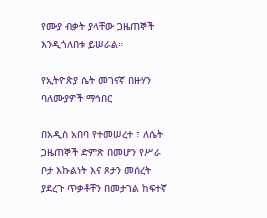የሙያ ብቃት ያላቸው ጋዜጠኞች እንዲጎለበቱ ይሠራል።

የኢትዮጵያ ሴት መገናኛ በዙሃን ባለሙያዎች ማኅበር

በአዲስ አበባ የተመሠረተ ፣ ለሴት ጋዜጠኞች ድምጽ በመሆን የሥራ ቦታ እኩልነት እና ጾታን መሰረት ያደረጉ ጥቃቶቸን በመታገል ከፍተኛ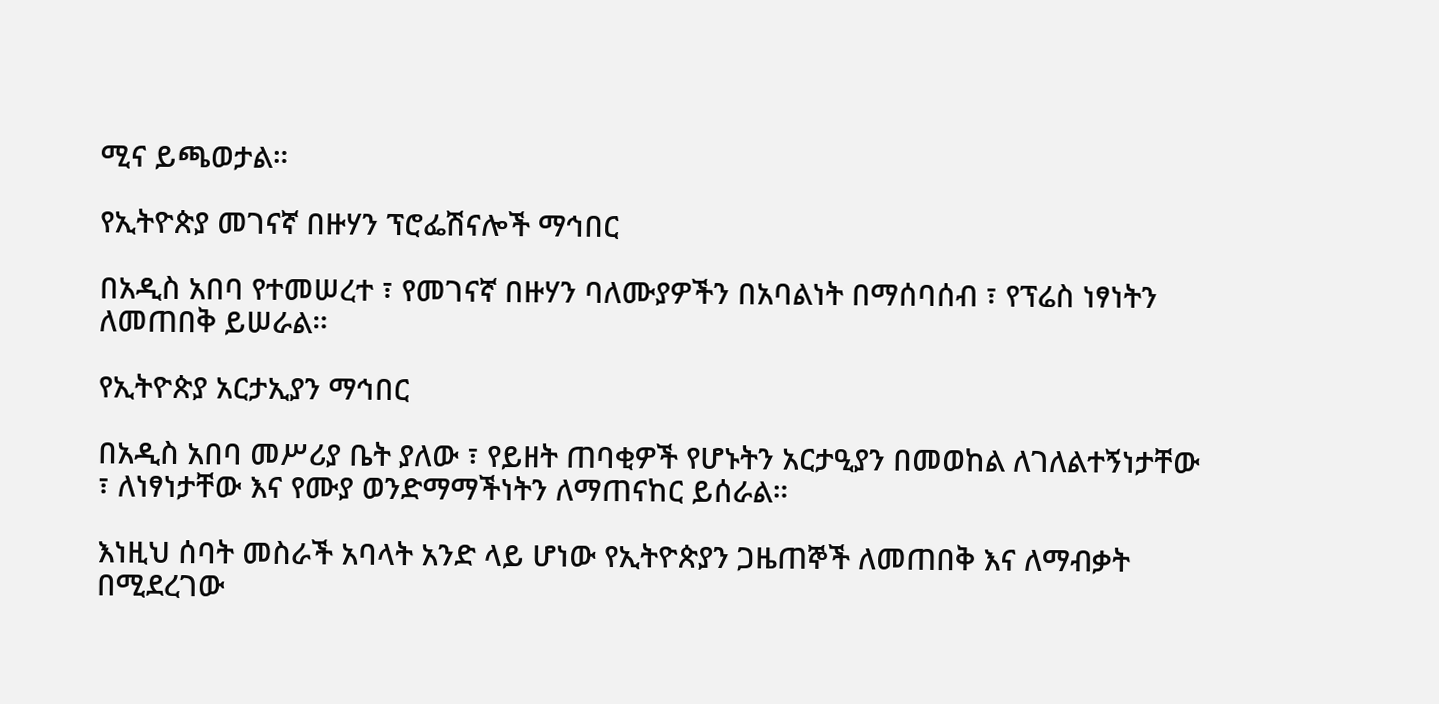ሚና ይጫወታል።

የኢትዮጵያ መገናኛ በዙሃን ፕሮፌሽናሎች ማኅበር

በአዲስ አበባ የተመሠረተ ፣ የመገናኛ በዙሃን ባለሙያዎችን በአባልነት በማሰባሰብ ፣ የፕሬስ ነፃነትን ለመጠበቅ ይሠራል።

የኢትዮጵያ አርታኢያን ማኅበር

በአዲስ አበባ መሥሪያ ቤት ያለው ፣ የይዘት ጠባቂዎች የሆኑትን አርታዒያን በመወከል ለገለልተኝነታቸው ፣ ለነፃነታቸው እና የሙያ ወንድማማችነትን ለማጠናከር ይሰራል።

እነዚህ ሰባት መስራች አባላት አንድ ላይ ሆነው የኢትዮጵያን ጋዜጠኞች ለመጠበቅ እና ለማብቃት በሚደረገው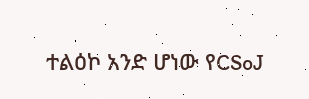ተልዕኮ አንድ ሆነው የCSoJ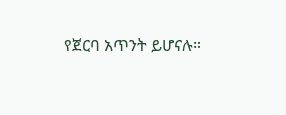የጀርባ አጥንት ይሆናሉ።